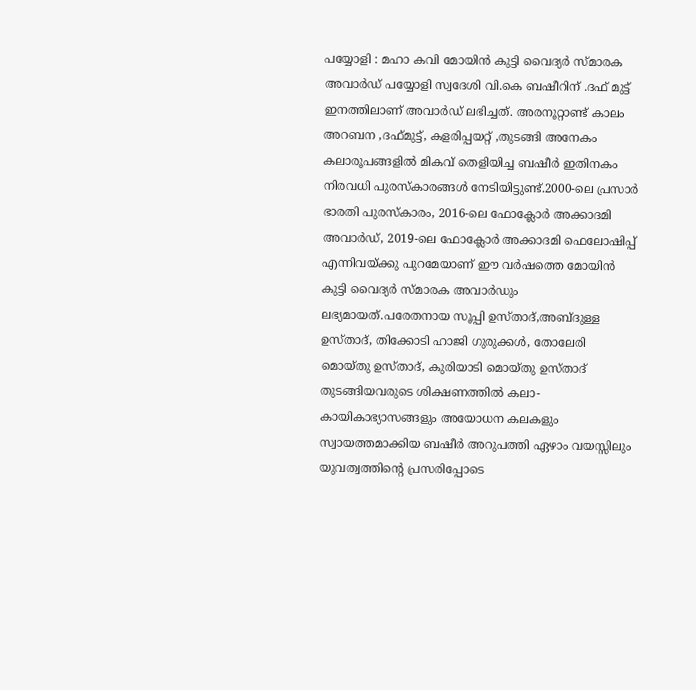പയ്യോളി : മഹാ കവി മോയിൻ കുട്ടി വൈദ്യർ സ്മാരക അവാർഡ് പയ്യോളി സ്വദേശി വി.കെ ബഷീറിന് .ദഫ് മുട്ട് ഇനത്തിലാണ് അവാർഡ് ലഭിച്ചത്. അരനൂറ്റാണ്ട് കാലം അറബന ,ദഫ്മുട്ട്, കളരിപ്പയറ്റ് ,തുടങ്ങി അനേകം കലാരൂപങ്ങളിൽ മികവ് തെളിയിച്ച ബഷീർ ഇതിനകം നിരവധി പുരസ്കാരങ്ങൾ നേടിയിട്ടുണ്ട്.2000-ലെ പ്രസാർ ഭാരതി പുരസ്കാരം, 2016-ലെ ഫോക്ലോർ അക്കാദമി അവാർഡ്, 2019-ലെ ഫോക്ലോർ അക്കാദമി ഫെലോഷിപ്പ് എന്നിവയ്ക്കു പുറമേയാണ് ഈ വർഷത്തെ മോയിൻ കുട്ടി വൈദ്യർ സ്മാരക അവാർഡും ലഭ്യമായത്.പരേതനായ സൂപ്പി ഉസ്താദ്,അബ്ദുള്ള ഉസ്താദ്, തിക്കോടി ഹാജി ഗുരുക്കൾ, തോലേരി മൊയ്തു ഉസ്താദ്, കുരിയാടി മൊയ്തു ഉസ്താദ് തുടങ്ങിയവരുടെ ശിക്ഷണത്തിൽ കലാ-കായികാഭ്യാസങ്ങളും അയോധന കലകളും സ്വായത്തമാക്കിയ ബഷീർ അറുപത്തി ഏഴാം വയസ്സിലും യുവത്വത്തിൻ്റെ പ്രസരിപ്പോടെ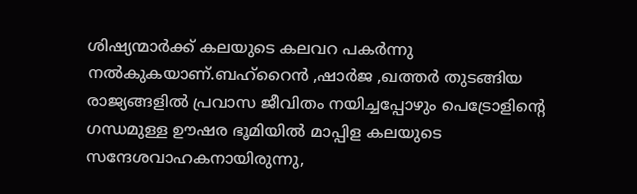ശിഷ്യന്മാർക്ക് കലയുടെ കലവറ പകർന്നു നൽകുകയാണ്.ബഹ്റൈൻ ,ഷാർജ ,ഖത്തർ തുടങ്ങിയ രാജ്യങ്ങളിൽ പ്രവാസ ജീവിതം നയിച്ചപ്പോഴും പെട്രോളിൻ്റെ ഗന്ധമുള്ള ഊഷര ഭൂമിയിൽ മാപ്പിള കലയുടെ സന്ദേശവാഹകനായിരുന്നു,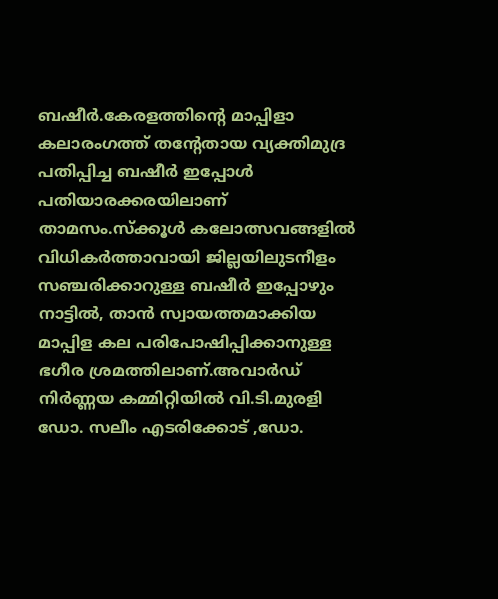ബഷീർ.കേരളത്തിൻ്റെ മാപ്പിളാ കലാരംഗത്ത് തൻ്റേതായ വ്യക്തിമുദ്ര പതിപ്പിച്ച ബഷീർ ഇപ്പോൾ പതിയാരക്കരയിലാണ് താമസം.സ്ക്കൂൾ കലോത്സവങ്ങളിൽ വിധികർത്താവായി ജില്ലയിലുടനീളം സഞ്ചരിക്കാറുള്ള ബഷീർ ഇപ്പോഴും നാട്ടിൽ, താൻ സ്വായത്തമാക്കിയ മാപ്പിള കല പരിപോഷിപ്പിക്കാനുള്ള ഭഗീര ശ്രമത്തിലാണ്.അവാർഡ് നിർണ്ണയ കമ്മിറ്റിയിൽ വി.ടി.മുരളി ഡോ. സലീം എടരിക്കോട് ,ഡോ.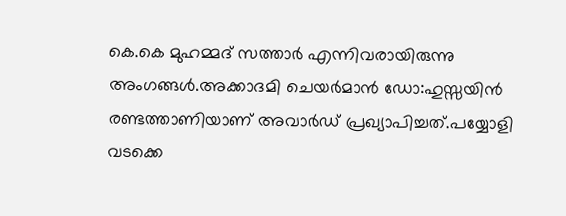കെ.കെ മുഹമ്മദ് സത്താർ എന്നിവരായിരുന്നു അംഗങ്ങൾ.അക്കാദമി ചെയർമാൻ ഡോ:ഹുസ്സയിൻ രണ്ടത്താണിയാണ് അവാർഡ് പ്രഖ്യാപിച്ചത്.പയ്യോളി വടക്കെ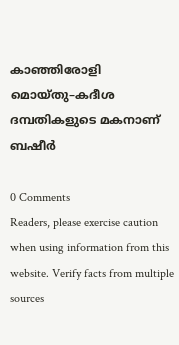കാഞ്ഞിരോളി
മൊയ്തു–കദീശ ദമ്പതികളുടെ മകനാണ് ബഷീർ

0 Comments
Readers, please exercise caution when using information from this website. Verify facts from multiple sources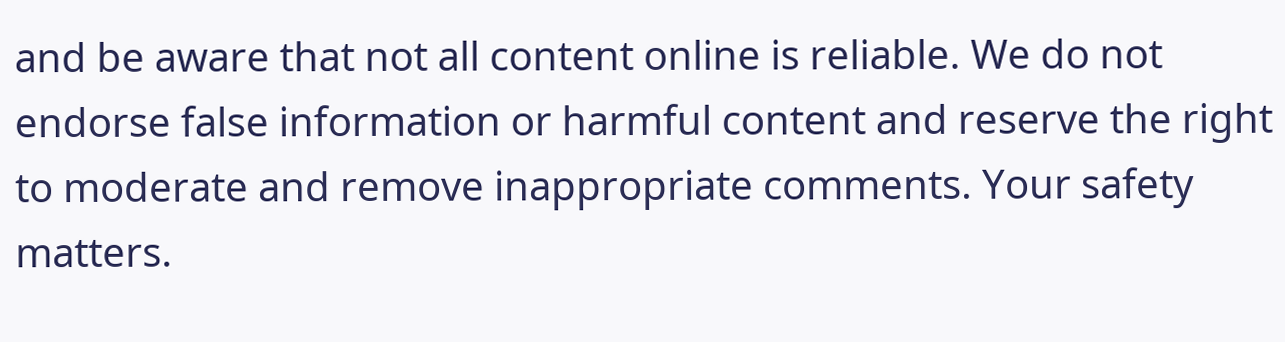and be aware that not all content online is reliable. We do not endorse false information or harmful content and reserve the right to moderate and remove inappropriate comments. Your safety matters.